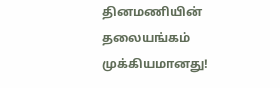தினமணியின் தலையங்கம் முக்கியமானது!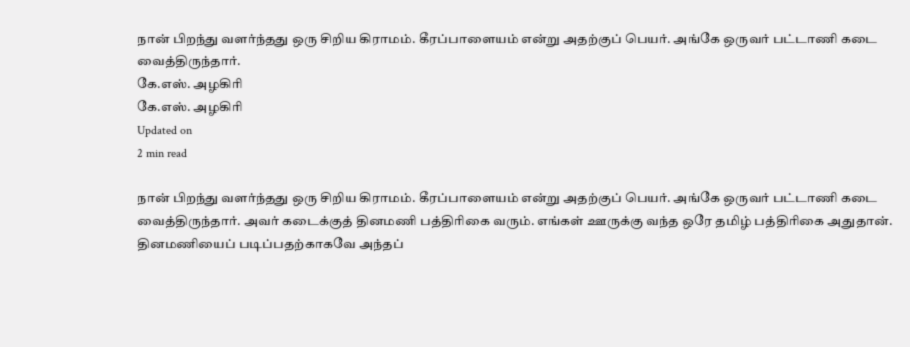நான் பிறந்து வளர்ந்தது ஒரு சிறிய கிராமம். கீரப்பாளையம் என்று அதற்குப் பெயர். அங்கே ஒருவர் பட்டாணி கடை வைத்திருந்தார்.
கே.எஸ். அழகிரி
கே.எஸ். அழகிரி
Updated on
2 min read

நான் பிறந்து வளர்ந்தது ஒரு சிறிய கிராமம். கீரப்பாளையம் என்று அதற்குப் பெயர். அங்கே ஒருவர் பட்டாணி கடை வைத்திருந்தார். அவர் கடைக்குத் தினமணி பத்திரிகை வரும். எங்கள் ஊருக்கு வந்த ஒரே தமிழ் பத்திரிகை அதுதான். தினமணியைப் படிப்பதற்காகவே அந்தப்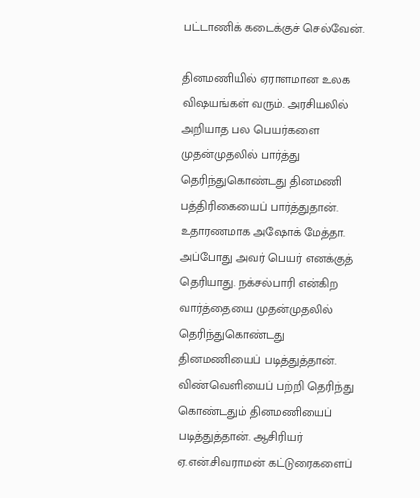பட்டாணிக் கடைக்குச் செல்வேன்.

தினமணியில் ஏராளமான உலக விஷயங்கள் வரும். அரசியலில் அறியாத பல பெயர்களை முதன்முதலில் பார்த்து தெரிந்துகொண்டது தினமணி பத்திரிகையைப் பார்த்துதான். உதாரணமாக அஷோக் மேத்தா. அப்போது அவர் பெயர் எனக்குத் தெரியாது. நக்சல்பாரி என்கிற வார்த்தையை முதன்முதலில் தெரிந்துகொண்டது தினமணியைப் படித்துத்தான். விண்வெளியைப் பற்றி தெரிந்து கொண்டதும் தினமணியைப் படித்துத்தான். ஆசிரியர் ஏ.என்.சிவராமன் கட்டுரைகளைப்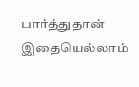பார்த்துதான் இதையெல்லாம்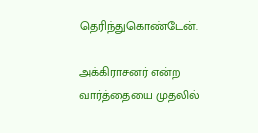தெரிந்துகொண்டேன்.

அக்கிராசனர் என்ற வார்த்தையை முதலில்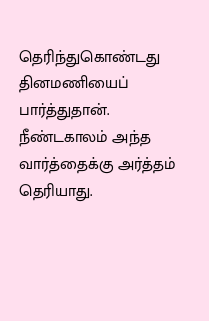தெரிந்துகொண்டது தினமணியைப் பார்த்துதான். நீண்டகாலம் அந்த வார்த்தைக்கு அர்த்தம் தெரியாது.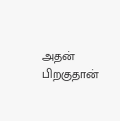அதன் பிறகுதான்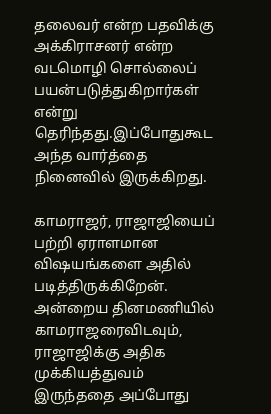தலைவர் என்ற பதவிக்கு அக்கிராசனர் என்ற வடமொழி சொல்லைப் பயன்படுத்துகிறார்கள் என்று தெரிந்தது.இப்போதுகூட அந்த வார்த்தை நினைவில் இருக்கிறது.

காமராஜர், ராஜாஜியைப் பற்றி ஏராளமான விஷயங்களை அதில் படித்திருக்கிறேன். அன்றைய தினமணியில் காமராஜரைவிடவும், ராஜாஜிக்கு அதிக முக்கியத்துவம் இருந்ததை அப்போது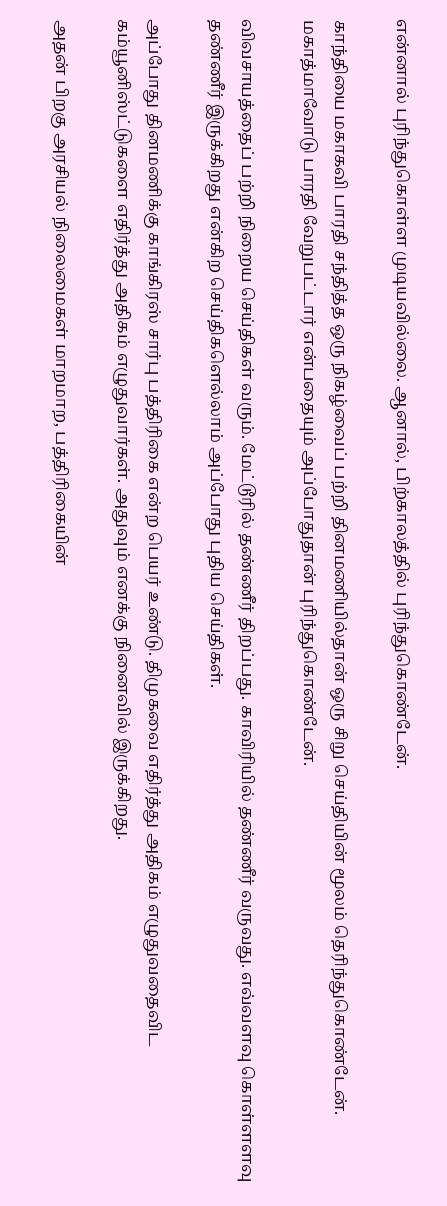என்னால் புரிந்துகொள்ள முடியவில்லை. ஆனால், பிற்காலத்தில் புரிந்துகொண்டேன்.

காந்தியை மகாகவி பாரதி சந்தித்த ஒரு நிகழ்வைப் பற்றி தினமணியில்தான் ஒரு சிறு செய்தியின் மூலம் தெரிந்துகொண்டேன். மகாத்மாவோடு பாரதி வேறுபட்டார் என்பதையும் அப்போதுதான் புரிந்துகொண்டேன்.

விவசாயத்தைப் பற்றி நிறைய செய்திகள் வரும். மேட்டூரில் தண்ணீர் திறப்பது. காவிரியில் தண்ணீர் வருவது. எவ்வளவு கொள்ளளவு தண்ணீர் இருக்கிறது என்கிற செய்திகளெல்லாம் அப்போது புதிய செய்திகள்.

அப்போது தினமணிக்கு காங்கிரஸ் சார்பு பத்திரிகை என்ற பெயர் உண்டு. திமுகவை எதிர்த்து அதிகம் எழுதுவதைவிட கம்யூனிஸ்ட்டுகளை எதிர்த்து அதிகம் எழுதுவார்கள். அதுவும் எனக்கு நினைவில் இருக்கிறது.

அதன் பிறகு அரசியல் நிலைமைகள் மாறமாற, பத்திரிகையின்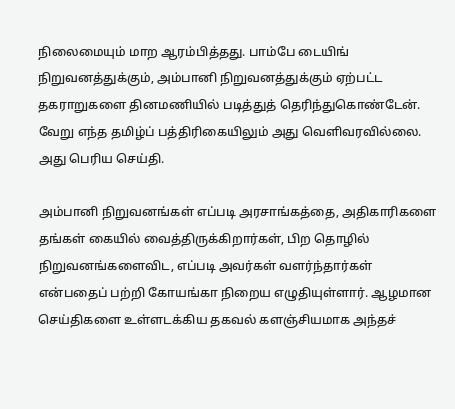நிலைமையும் மாற ஆரம்பித்தது. பாம்பே டையிங் நிறுவனத்துக்கும், அம்பானி நிறுவனத்துக்கும் ஏற்பட்ட தகராறுகளை தினமணியில் படித்துத் தெரிந்துகொண்டேன். வேறு எந்த தமிழ்ப் பத்திரிகையிலும் அது வெளிவரவில்லை. அது பெரிய செய்தி.

அம்பானி நிறுவனங்கள் எப்படி அரசாங்கத்தை, அதிகாரிகளை தங்கள் கையில் வைத்திருக்கிறார்கள், பிற தொழில் நிறுவனங்களைவிட, எப்படி அவர்கள் வளர்ந்தார்கள் என்பதைப் பற்றி கோயங்கா நிறைய எழுதியுள்ளார். ஆழமான செய்திகளை உள்ளடக்கிய தகவல் களஞ்சியமாக அந்தச்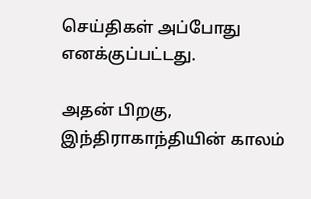செய்திகள் அப்போது எனக்குப்பட்டது.

அதன் பிறகு, இந்திராகாந்தியின் காலம்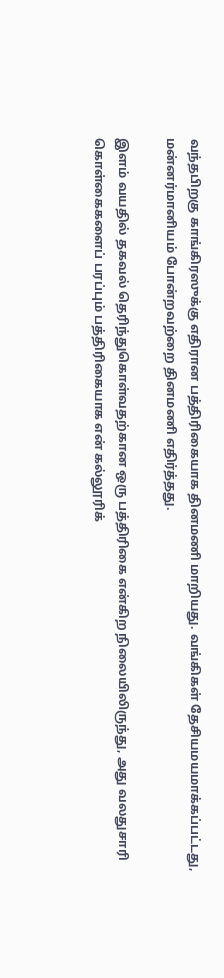வந்தபிறகு காங்கிரஸுக்கு எதிரான பத்திரிகையாக தினமணி மாறியது. வங்கிகள் தேசியமயமாக்கப்பட்டது, மன்னர்மானியம் போன்றவற்றை தினமணி எதிர்த்தது.

இளம் வயதில் தகவல் தெரிந்துகொள்வதற்கான ஒரு பத்திரிகை என்கிற நிலையிலிருந்து, அது வலதுசாரி கொள்கைகளைப் பரப்பும் பத்திரிகையாக என் கல்லூரிக்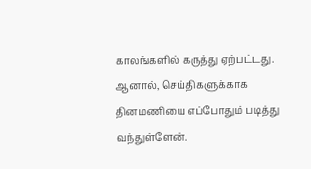காலங்களில் கருத்து ஏற்பட்டது. ஆனால், செய்திகளுக்காக தினமணியை எப்போதும் படித்து வந்துள்ளேன்.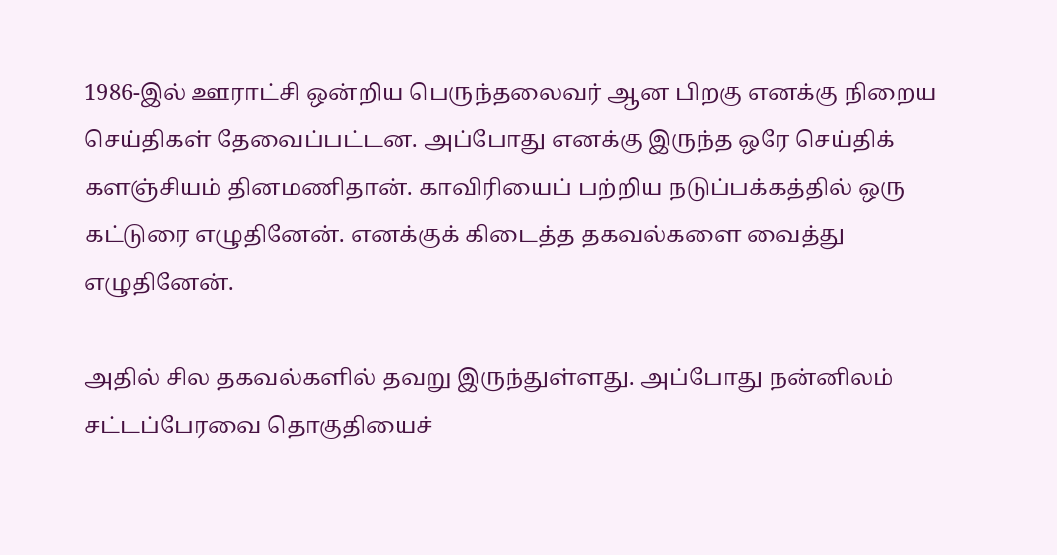1986-இல் ஊராட்சி ஒன்றிய பெருந்தலைவர் ஆன பிறகு எனக்கு நிறைய செய்திகள் தேவைப்பட்டன. அப்போது எனக்கு இருந்த ஒரே செய்திக் களஞ்சியம் தினமணிதான். காவிரியைப் பற்றிய நடுப்பக்கத்தில் ஒரு கட்டுரை எழுதினேன். எனக்குக் கிடைத்த தகவல்களை வைத்து எழுதினேன்.

அதில் சில தகவல்களில் தவறு இருந்துள்ளது. அப்போது நன்னிலம் சட்டப்பேரவை தொகுதியைச்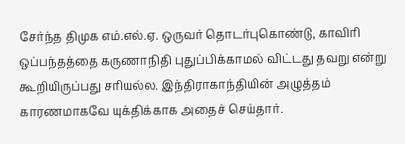சேர்ந்த திமுக எம்.எல்.ஏ. ஒருவர் தொடர்புகொண்டு, காவிரி ஒப்பந்தத்தை கருணாநிதி புதுப்பிக்காமல் விட்டது தவறு என்று கூறியிருப்பது சரியல்ல. இந்திராகாந்தியின் அழுத்தம் காரணமாகவே யுக்திக்காக அதைச் செய்தார்.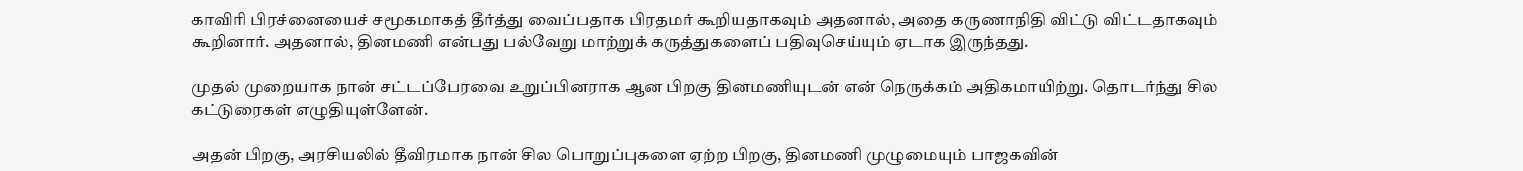காவிரி பிரச்னையைச் சமூகமாகத் தீர்த்து வைப்பதாக பிரதமர் கூறியதாகவும் அதனால், அதை கருணாநிதி விட்டு விட்டதாகவும் கூறினார். அதனால், தினமணி என்பது பல்வேறு மாற்றுக் கருத்துகளைப் பதிவுசெய்யும் ஏடாக இருந்தது.

முதல் முறையாக நான் சட்டப்பேரவை உறுப்பினராக ஆன பிறகு தினமணியுடன் என் நெருக்கம் அதிகமாயிற்று. தொடர்ந்து சில கட்டுரைகள் எழுதியுள்ளேன்.

அதன் பிறகு, அரசியலில் தீவிரமாக நான் சில பொறுப்புகளை ஏற்ற பிறகு, தினமணி முழுமையும் பாஜகவின்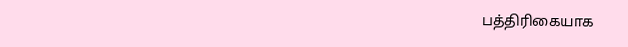பத்திரிகையாக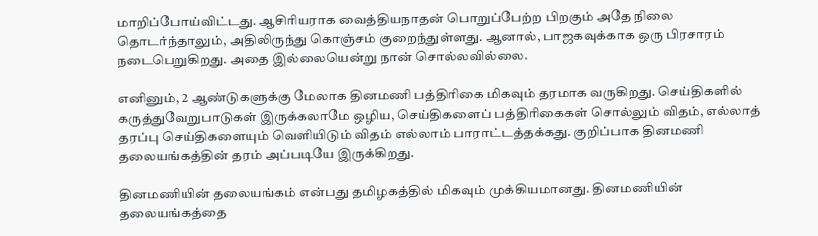மாறிப்போய்விட்டது. ஆசிரியராக வைத்தியநாதன் பொறுப்பேற்ற பிறகும் அதே நிலை தொடர்ந்தாலும், அதிலிருந்து கொஞ்சம் குறைந்துள்ளது. ஆனால், பாஜகவுக்காக ஒரு பிரசாரம் நடைபெறுகிறது. அதை இல்லையென்று நான் சொல்லவில்லை.

எனினும், 2 ஆண்டுகளுக்கு மேலாக தினமணி பத்திரிகை மிகவும் தரமாக வருகிறது. செய்திகளில் கருத்துவேறுபாடுகள் இருக்கலாமே ஒழிய, செய்திகளைப் பத்திரிகைகள் சொல்லும் விதம், எல்லாத் தரப்பு செய்திகளையும் வெளியிடும் விதம் எல்லாம் பாராட்டத்தக்கது. குறிப்பாக தினமணி தலையங்கத்தின் தரம் அப்படியே இருக்கிறது.

தினமணியின் தலையங்கம் என்பது தமிழகத்தில் மிகவும் முக்கியமானது. தினமணியின் தலையங்கத்தை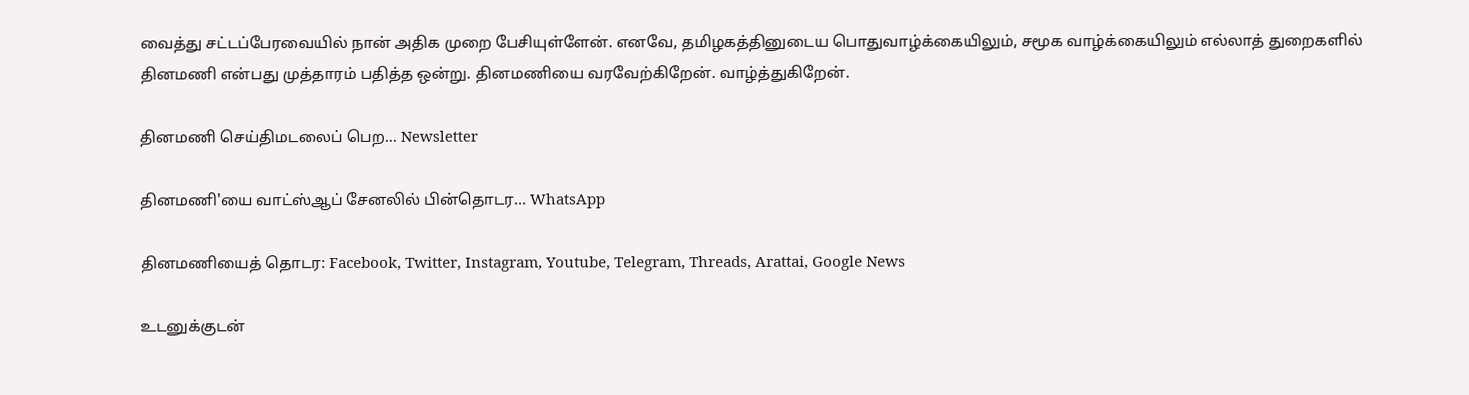வைத்து சட்டப்பேரவையில் நான் அதிக முறை பேசியுள்ளேன். எனவே, தமிழகத்தினுடைய பொதுவாழ்க்கையிலும், சமூக வாழ்க்கையிலும் எல்லாத் துறைகளில் தினமணி என்பது முத்தாரம் பதித்த ஒன்று. தினமணியை வரவேற்கிறேன். வாழ்த்துகிறேன்.

தினமணி செய்திமடலைப் பெற... Newsletter

தினமணி'யை வாட்ஸ்ஆப் சேனலில் பின்தொடர... WhatsApp

தினமணியைத் தொடர: Facebook, Twitter, Instagram, Youtube, Telegram, Threads, Arattai, Google News

உடனுக்குடன்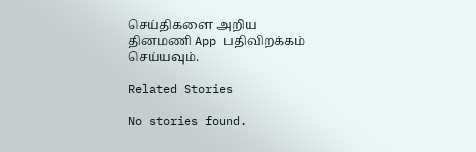செய்திகளை அறிய தினமணி App பதிவிறக்கம் செய்யவும்.

Related Stories

No stories found.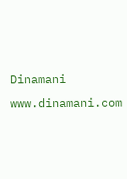Dinamani
www.dinamani.com